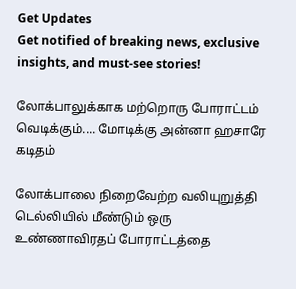Get Updates
Get notified of breaking news, exclusive insights, and must-see stories!

லோக்பாலுக்காக மற்றொரு போராட்டம் வெடிக்கும்.... மோடிக்கு அன்னா ஹசாரே கடிதம்

லோக்பாலை நிறைவேற்ற வலியுறுத்தி டெல்லியில் மீண்டும் ஒரு உண்ணாவிரதப் போராட்டத்தை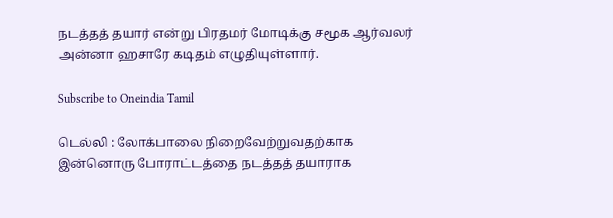நடத்தத் தயார் என்று பிரதமர் மோடிக்கு சமூக ஆர்வலர் அன்னா ஹசாரே கடிதம் எழுதியுள்ளார்.

Subscribe to Oneindia Tamil

டெல்லி : லோக்பாலை நிறைவேற்றுவதற்காக இன்னொரு போராட்டத்தை நடத்தத் தயாராக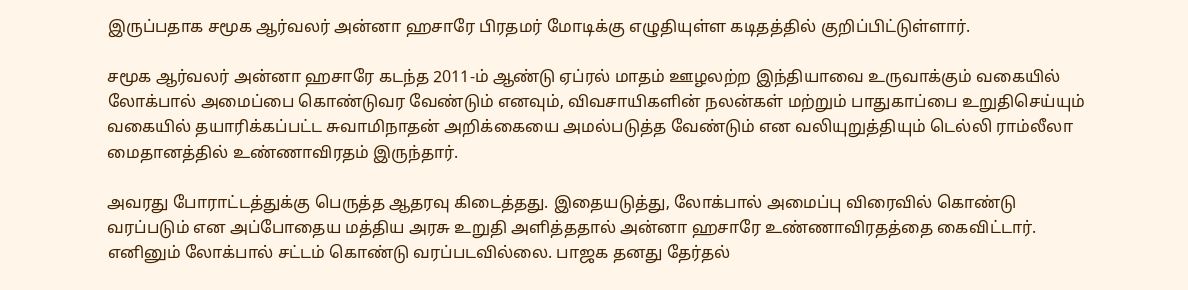இருப்பதாக சமூக ஆர்வலர் அன்னா ஹசாரே பிரதமர் மோடிக்கு எழுதியுள்ள கடிதத்தில் குறிப்பிட்டுள்ளார்.

சமூக ஆர்வலர் அன்னா ஹசாரே கடந்த 2011-ம் ஆண்டு ஏப்ரல் மாதம் ஊழலற்ற இந்தியாவை உருவாக்கும் வகையில் லோக்பால் அமைப்பை கொண்டுவர வேண்டும் எனவும், விவசாயிகளின் நலன்கள் மற்றும் பாதுகாப்பை உறுதிசெய்யும் வகையில் தயாரிக்கப்பட்ட சுவாமிநாதன் அறிக்கையை அமல்படுத்த வேண்டும் என வலியுறுத்தியும் டெல்லி ராம்லீலா மைதானத்தில் உண்ணாவிரதம் இருந்தார்.

அவரது போராட்டத்துக்கு பெருத்த ஆதரவு கிடைத்தது. இதையடுத்து, லோக்பால் அமைப்பு விரைவில் கொண்டு வரப்படும் என அப்போதைய மத்திய அரசு உறுதி அளித்ததால் அன்னா ஹசாரே உண்ணாவிரதத்தை கைவிட்டார். எனினும் லோக்பால் சட்டம் கொண்டு வரப்படவில்லை. பாஜக தனது தேர்தல்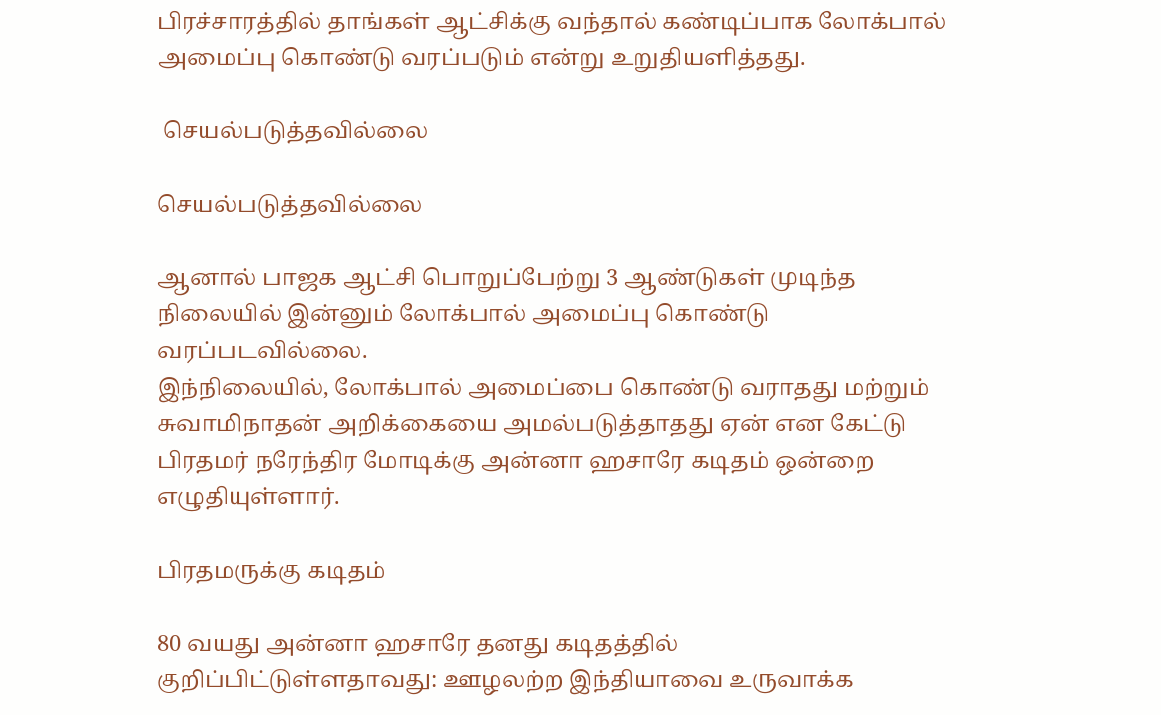பிரச்சாரத்தில் தாங்கள் ஆட்சிக்கு வந்தால் கண்டிப்பாக லோக்பால் அமைப்பு கொண்டு வரப்படும் என்று உறுதியளித்தது.

 செயல்படுத்தவில்லை

செயல்படுத்தவில்லை

ஆனால் பாஜக ஆட்சி பொறுப்பேற்று 3 ஆண்டுகள் முடிந்த நிலையில் இன்னும் லோக்பால் அமைப்பு கொண்டு வரப்படவில்லை.
இந்நிலையில், லோக்பால் அமைப்பை கொண்டு வராதது மற்றும் சுவாமிநாதன் அறிக்கையை அமல்படுத்தாதது ஏன் என கேட்டு பிரதமர் நரேந்திர மோடிக்கு அன்னா ஹசாரே கடிதம் ஒன்றை எழுதியுள்ளார்.

பிரதமருக்கு கடிதம்

80 வயது அன்னா ஹசாரே தனது கடிதத்தில் குறிப்பிட்டுள்ளதாவது: ஊழலற்ற இந்தியாவை உருவாக்க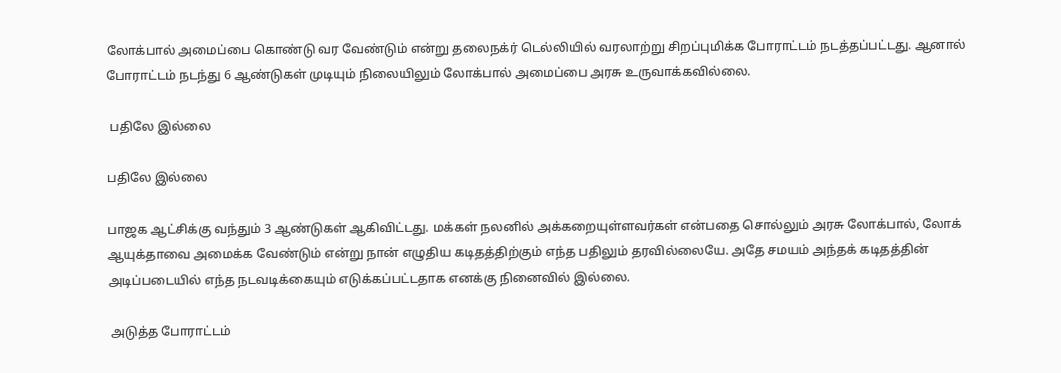லோக்பால் அமைப்பை கொண்டு வர வேண்டும் என்று தலைநக்ர் டெல்லியில் வரலாற்று சிறப்புமிக்க போராட்டம் நடத்தப்பட்டது. ஆனால் போராட்டம் நடந்து 6 ஆண்டுகள் முடியும் நிலையிலும் லோக்பால் அமைப்பை அரசு உருவாக்கவில்லை.

 பதிலே இல்லை

பதிலே இல்லை

பாஜக ஆட்சிக்கு வந்தும் 3 ஆண்டுகள் ஆகிவிட்டது. மக்கள் நலனில் அக்கறையுள்ளவர்கள் என்பதை சொல்லும் அரசு லோக்பால், லோக் ஆயுக்தாவை அமைக்க வேண்டும் என்று நான் எழுதிய கடிதத்திற்கும் எந்த பதிலும் தரவில்லையே. அதே சமயம் அந்தக் கடிதத்தின் அடிப்படையில் எந்த நடவடிக்கையும் எடுக்கப்பட்டதாக எனக்கு நினைவில் இல்லை.

 அடுத்த போராட்டம்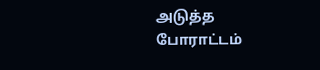அடுத்த போராட்டம்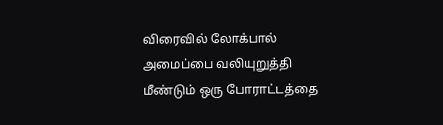விரைவில் லோக்பால் அமைப்பை வலியுறுத்தி மீண்டும் ஒரு போராட்டத்தை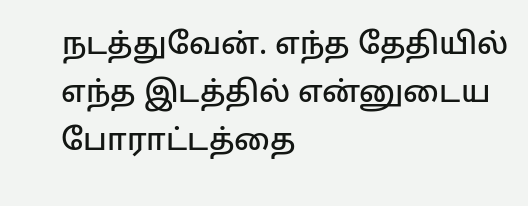நடத்துவேன். எந்த தேதியில் எந்த இடத்தில் என்னுடைய போராட்டத்தை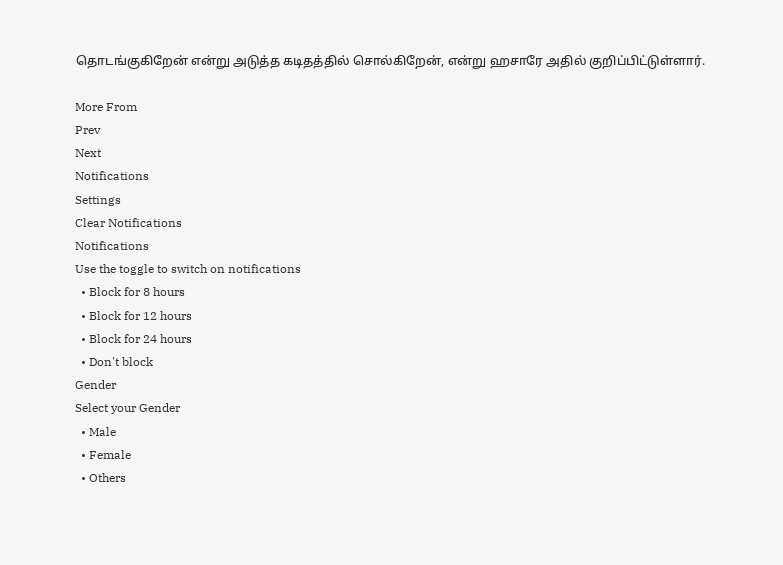தொடங்குகிறேன் என்று அடுத்த கடிதத்தில் சொல்கிறேன், என்று ஹசாரே அதில் குறிப்பிட்டுள்ளார்.

More From
Prev
Next
Notifications
Settings
Clear Notifications
Notifications
Use the toggle to switch on notifications
  • Block for 8 hours
  • Block for 12 hours
  • Block for 24 hours
  • Don't block
Gender
Select your Gender
  • Male
  • Female
  • Others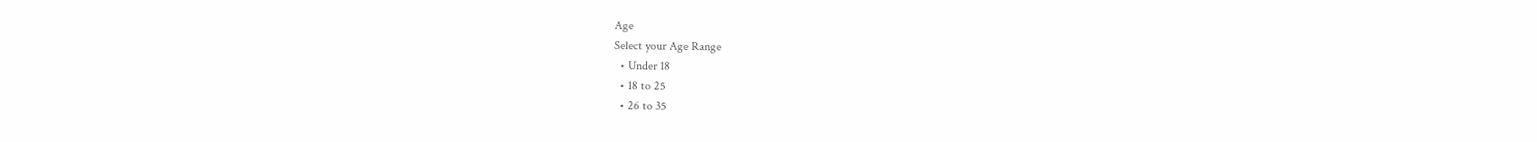Age
Select your Age Range
  • Under 18
  • 18 to 25
  • 26 to 35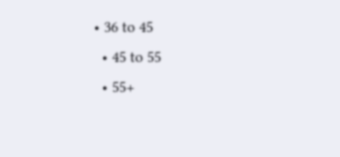• 36 to 45
  • 45 to 55
  • 55+